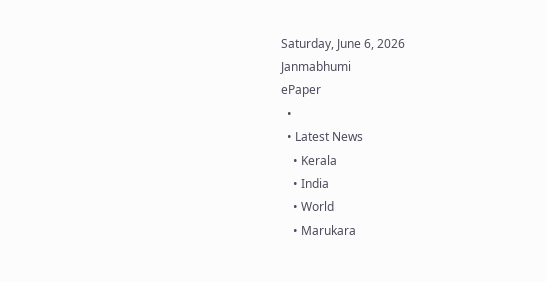Saturday, June 6, 2026
Janmabhumi
ePaper
  •
  • Latest News
    • Kerala
    • India
    • World
    • Marukara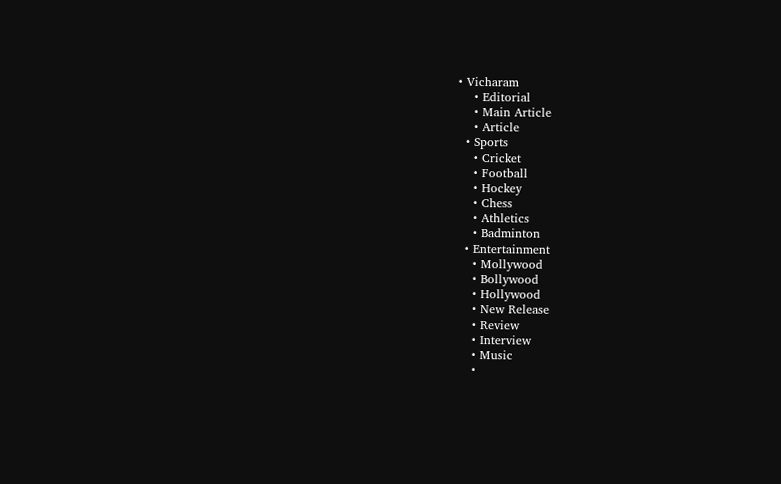• Vicharam
    • Editorial
    • Main Article
    • Article
  • Sports
    • Cricket
    • Football
    • Hockey
    • Chess
    • Athletics
    • Badminton
  • Entertainment
    • Mollywood
    • Bollywood
    • Hollywood
    • New Release
    • Review
    • Interview
    • Music
    •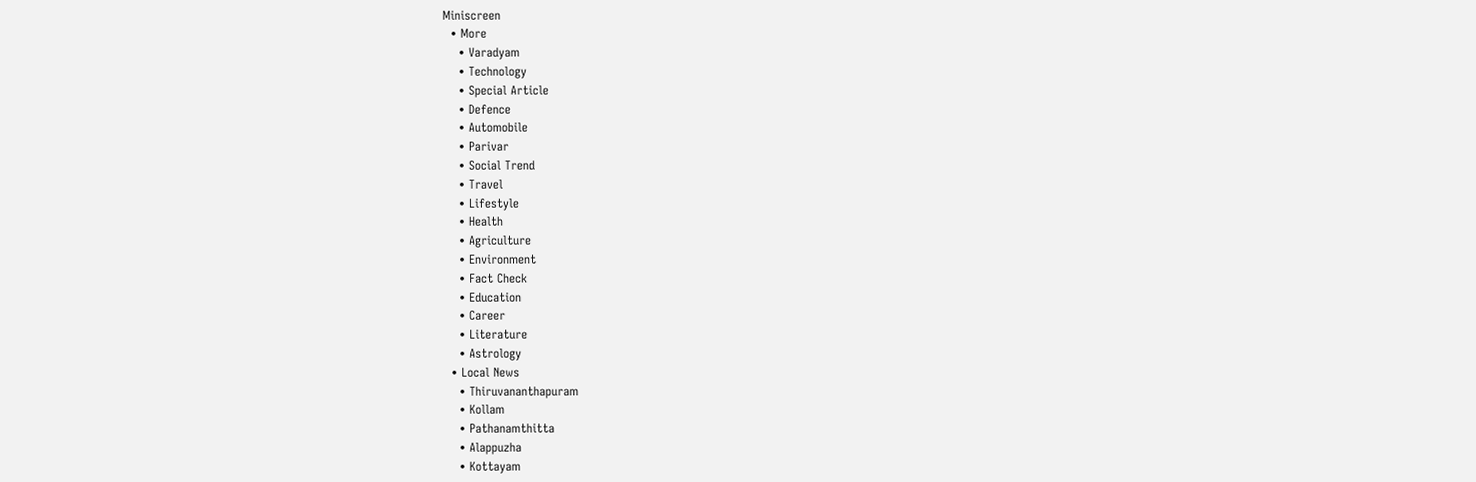Miniscreen
  • More
    • Varadyam
    • Technology
    • Special Article
    • Defence
    • Automobile
    • Parivar
    • Social Trend
    • Travel
    • Lifestyle
    • Health
    • Agriculture
    • Environment
    • Fact Check
    • Education
    • Career
    • Literature
    • Astrology
  • Local News
    • Thiruvananthapuram
    • Kollam
    • Pathanamthitta
    • Alappuzha
    • Kottayam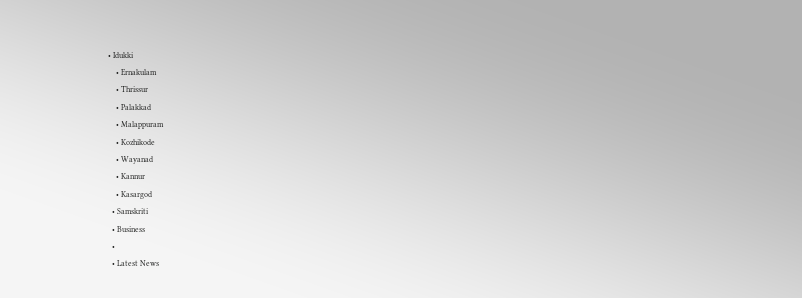• Idukki
    • Ernakulam
    • Thrissur
    • Palakkad
    • Malappuram
    • Kozhikode
    • Wayanad
    • Kannur
    • Kasargod
  • Samskriti
  • Business
  •
  • Latest News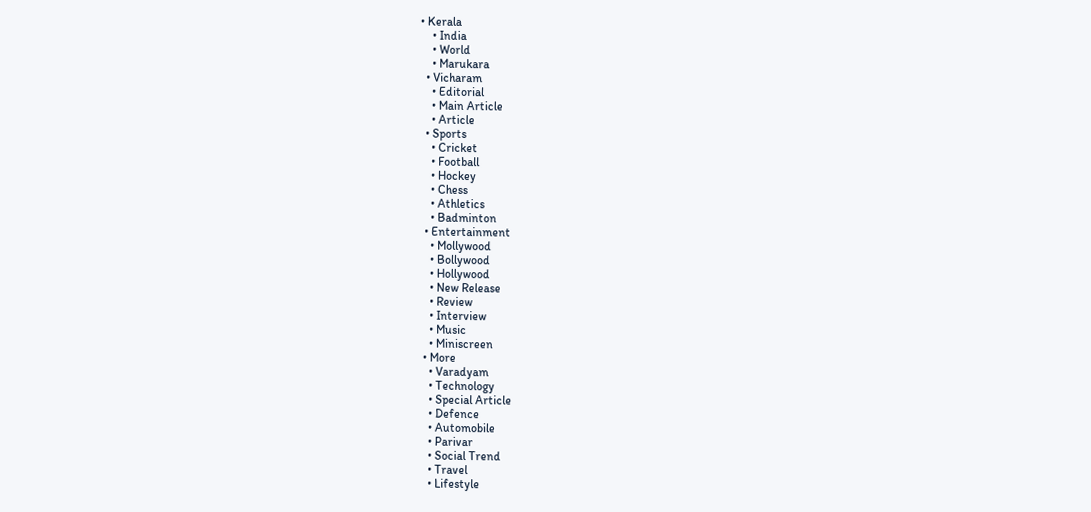• Kerala
    • India
    • World
    • Marukara
  • Vicharam
    • Editorial
    • Main Article
    • Article
  • Sports
    • Cricket
    • Football
    • Hockey
    • Chess
    • Athletics
    • Badminton
  • Entertainment
    • Mollywood
    • Bollywood
    • Hollywood
    • New Release
    • Review
    • Interview
    • Music
    • Miniscreen
  • More
    • Varadyam
    • Technology
    • Special Article
    • Defence
    • Automobile
    • Parivar
    • Social Trend
    • Travel
    • Lifestyle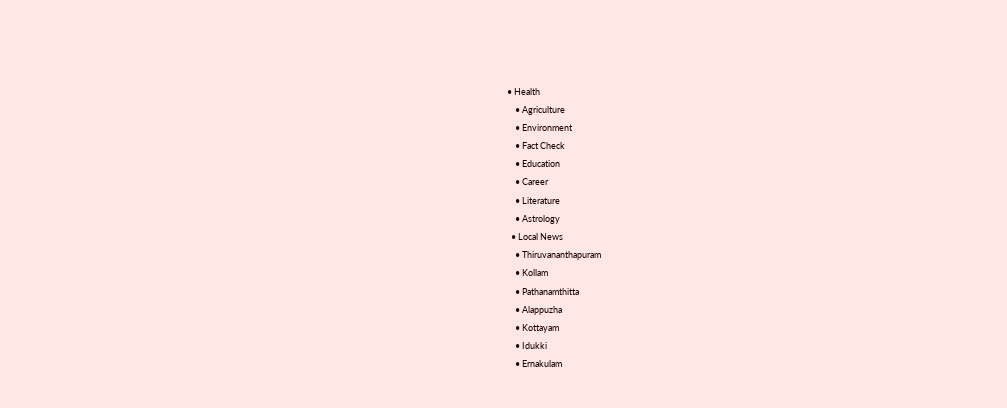• Health
    • Agriculture
    • Environment
    • Fact Check
    • Education
    • Career
    • Literature
    • Astrology
  • Local News
    • Thiruvananthapuram
    • Kollam
    • Pathanamthitta
    • Alappuzha
    • Kottayam
    • Idukki
    • Ernakulam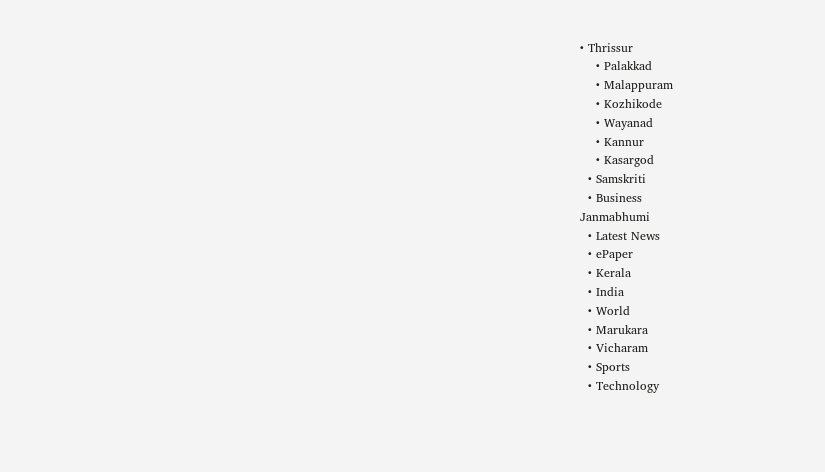• Thrissur
    • Palakkad
    • Malappuram
    • Kozhikode
    • Wayanad
    • Kannur
    • Kasargod
  • Samskriti
  • Business
Janmabhumi
  • Latest News
  • ePaper
  • Kerala
  • India
  • World
  • Marukara
  • Vicharam
  • Sports
  • Technology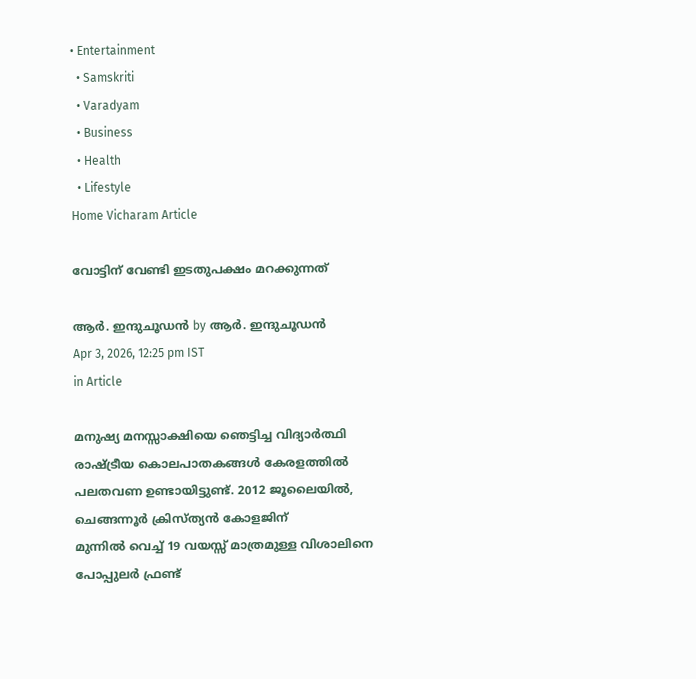• Entertainment
  • Samskriti
  • Varadyam
  • Business
  • Health
  • Lifestyle
Home Vicharam Article

വോട്ടിന് വേണ്ടി ഇടതുപക്ഷം മറക്കുന്നത്

ആര്‍. ഇന്ദുചൂഡന്‍ by ആര്‍. ഇന്ദുചൂഡന്‍
Apr 3, 2026, 12:25 pm IST
in Article

മനുഷ്യ മനസ്സാക്ഷിയെ ഞെട്ടിച്ച വിദ്യാര്‍ത്ഥി രാഷ്‌ട്രീയ കൊലപാതകങ്ങള്‍ കേരളത്തില്‍ പലതവണ ഉണ്ടായിട്ടുണ്ട്. 2012 ജൂലൈയില്‍, ചെങ്ങന്നൂര്‍ ക്രിസ്ത്യന്‍ കോളജിന്
മുന്നില്‍ വെച്ച് 19 വയസ്സ് മാത്രമുള്ള വിശാലിനെ പോപ്പുലര്‍ ഫ്രണ്ട്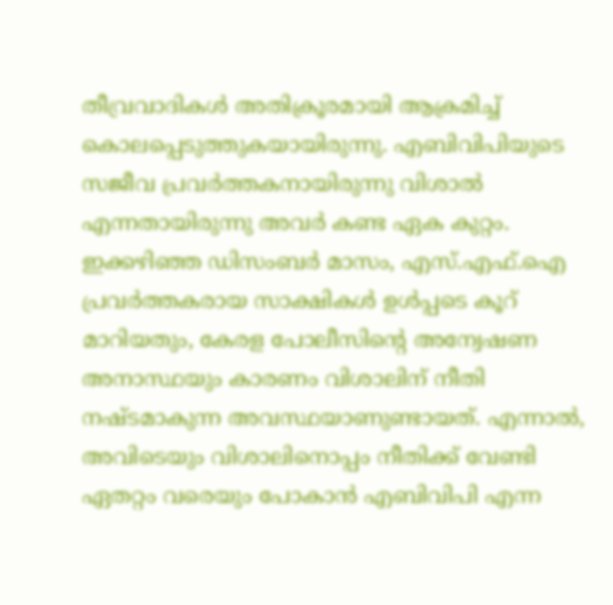തീവ്രവാദികള്‍ അതിക്രൂരമായി ആക്രമിച്ച് കൊലപ്പെടുത്തുകയായിരുന്നു. എബിവിപിയുടെ സജീവ പ്രവര്‍ത്തകനായിരുന്നു വിശാല്‍ എന്നതായിരുന്നു അവര്‍ കണ്ട ഏക കുറ്റം. ഇക്കഴിഞ്ഞ ഡിസംബര്‍ മാസം, എസ്.എഫ്.ഐ പ്രവര്‍ത്തകരായ സാക്ഷികള്‍ ഉള്‍പ്പടെ കൂറ് മാറിയതും, കേരള പോലീസിന്റെ അന്വേഷണ അനാസ്ഥയും കാരണം വിശാലിന് നീതി നഷ്ടമാകുന്ന അവസ്ഥയാണുണ്ടായത്. എന്നാല്‍, അവിടെയും വിശാലിനൊപ്പം നീതിക്ക് വേണ്ടി ഏതറ്റം വരെയും പോകാന്‍ എബിവിപി എന്ന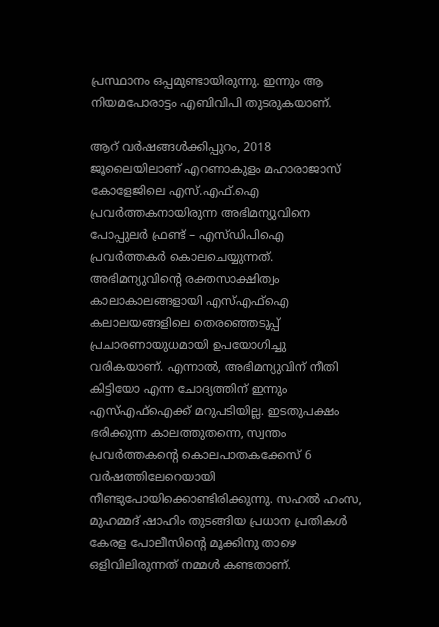പ്രസ്ഥാനം ഒപ്പമുണ്ടായിരുന്നു. ഇന്നും ആ നിയമപോരാട്ടം എബിവിപി തുടരുകയാണ്.

ആറ് വര്‍ഷങ്ങള്‍ക്കിപ്പുറം, 2018 ജൂലൈയിലാണ് എറണാകുളം മഹാരാജാസ് കോളേജിലെ എസ്.എഫ്.ഐ പ്രവര്‍ത്തകനായിരുന്ന അഭിമന്യുവിനെ പോപ്പുലര്‍ ഫ്രണ്ട് – എസ്ഡിപിഐ പ്രവര്‍ത്തകര്‍ കൊലചെയ്യുന്നത്. അഭിമന്യുവിന്റെ രക്തസാക്ഷിത്വം കാലാകാലങ്ങളായി എസ്എഫ്‌ഐ കലാലയങ്ങളിലെ തെരഞ്ഞെടുപ്പ് പ്രചാരണായുധമായി ഉപയോഗിച്ചു വരികയാണ്. എന്നാല്‍, അഭിമന്യുവിന് നീതി കിട്ടിയോ എന്ന ചോദ്യത്തിന് ഇന്നും എസ്എഫ്‌ഐക്ക് മറുപടിയില്ല. ഇടതുപക്ഷം ഭരിക്കുന്ന കാലത്തുതന്നെ, സ്വന്തം പ്രവര്‍ത്തകന്റെ കൊലപാതകക്കേസ് 6 വര്‍ഷത്തിലേറെയായി നീണ്ടുപോയിക്കൊണ്ടിരിക്കുന്നു. സഹല്‍ ഹംസ, മുഹമ്മദ് ഷാഹിം തുടങ്ങിയ പ്രധാന പ്രതികള്‍ കേരള പോലീസിന്റെ മൂക്കിനു താഴെ ഒളിവിലിരുന്നത് നമ്മള്‍ കണ്ടതാണ്.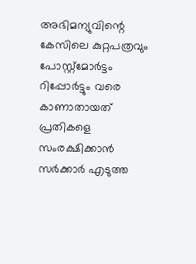അഭിമന്യുവിന്റെ കേസിലെ കുറ്റപത്രവും പോസ്റ്റ്മോര്‍ട്ടം റിപ്പോര്‍ട്ടും വരെ കാണാതായത് പ്രതികളെ സംരക്ഷിക്കാന്‍ സര്‍ക്കാര്‍ എടുത്ത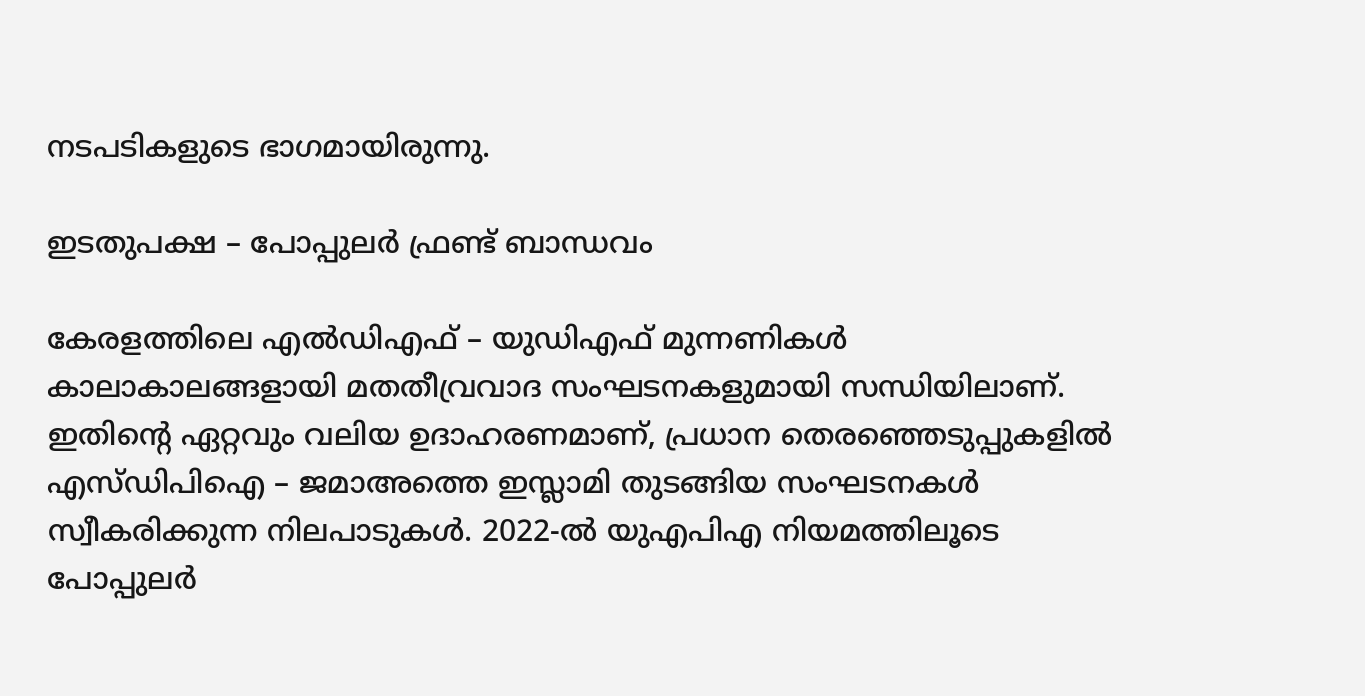നടപടികളുടെ ഭാഗമായിരുന്നു.

ഇടതുപക്ഷ – പോപ്പുലര്‍ ഫ്രണ്ട് ബാന്ധവം

കേരളത്തിലെ എല്‍ഡിഎഫ് – യുഡിഎഫ് മുന്നണികള്‍ കാലാകാലങ്ങളായി മതതീവ്രവാദ സംഘടനകളുമായി സന്ധിയിലാണ്. ഇതിന്റെ ഏറ്റവും വലിയ ഉദാഹരണമാണ്, പ്രധാന തെരഞ്ഞെടുപ്പുകളില്‍ എസ്ഡിപിഐ – ജമാഅത്തെ ഇസ്ലാമി തുടങ്ങിയ സംഘടനകള്‍ സ്വീകരിക്കുന്ന നിലപാടുകള്‍. 2022-ല്‍ യുഎപിഎ നിയമത്തിലൂടെ പോപ്പുലര്‍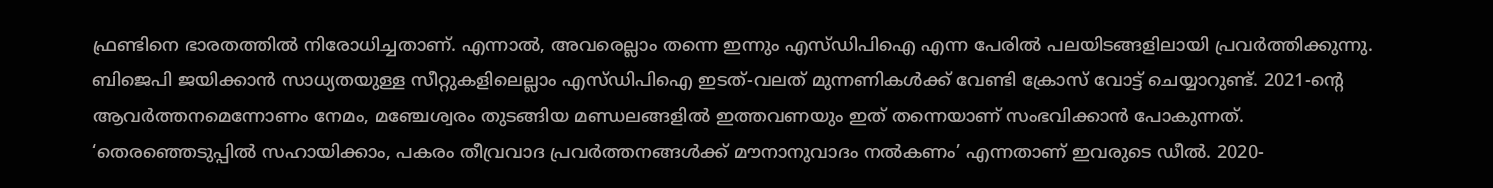ഫ്രണ്ടിനെ ഭാരതത്തില്‍ നിരോധിച്ചതാണ്. എന്നാല്‍, അവരെല്ലാം തന്നെ ഇന്നും എസ്ഡിപിഐ എന്ന പേരില്‍ പലയിടങ്ങളിലായി പ്രവര്‍ത്തിക്കുന്നു. ബിജെപി ജയിക്കാന്‍ സാധ്യതയുള്ള സീറ്റുകളിലെല്ലാം എസ്ഡിപിഐ ഇടത്-വലത് മുന്നണികള്‍ക്ക് വേണ്ടി ക്രോസ് വോട്ട് ചെയ്യാറുണ്ട്. 2021-ന്റെ ആവര്‍ത്തനമെന്നോണം നേമം, മഞ്ചേശ്വരം തുടങ്ങിയ മണ്ഡലങ്ങളില്‍ ഇത്തവണയും ഇത് തന്നെയാണ് സംഭവിക്കാന്‍ പോകുന്നത്. ‘തെരഞ്ഞെടുപ്പില്‍ സഹായിക്കാം, പകരം തീവ്രവാദ പ്രവര്‍ത്തനങ്ങള്‍ക്ക് മൗനാനുവാദം നല്‍കണം’ എന്നതാണ് ഇവരുടെ ഡീല്‍. 2020-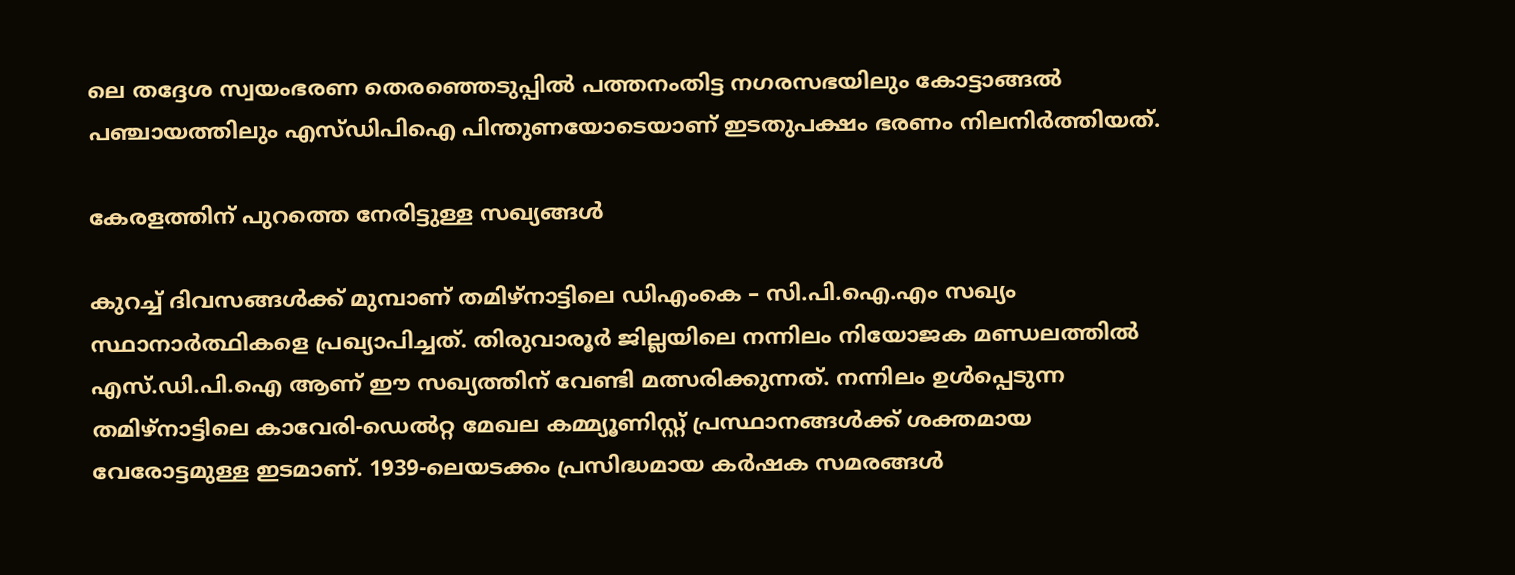ലെ തദ്ദേശ സ്വയംഭരണ തെരഞ്ഞെടുപ്പില്‍ പത്തനംതിട്ട നഗരസഭയിലും കോട്ടാങ്ങല്‍ പഞ്ചായത്തിലും എസ്ഡിപിഐ പിന്തുണയോടെയാണ് ഇടതുപക്ഷം ഭരണം നിലനിര്‍ത്തിയത്.

കേരളത്തിന് പുറത്തെ നേരിട്ടുള്ള സഖ്യങ്ങള്‍

കുറച്ച് ദിവസങ്ങള്‍ക്ക് മുമ്പാണ് തമിഴ്നാട്ടിലെ ഡിഎംകെ – സി.പി.ഐ.എം സഖ്യം സ്ഥാനാര്‍ത്ഥികളെ പ്രഖ്യാപിച്ചത്. തിരുവാരൂര്‍ ജില്ലയിലെ നന്നിലം നിയോജക മണ്ഡലത്തില്‍ എസ്.ഡി.പി.ഐ ആണ് ഈ സഖ്യത്തിന് വേണ്ടി മത്സരിക്കുന്നത്. നന്നിലം ഉള്‍പ്പെടുന്ന തമിഴ്നാട്ടിലെ കാവേരി-ഡെല്‍റ്റ മേഖല കമ്മ്യൂണിസ്റ്റ് പ്രസ്ഥാനങ്ങള്‍ക്ക് ശക്തമായ വേരോട്ടമുള്ള ഇടമാണ്. 1939-ലെയടക്കം പ്രസിദ്ധമായ കര്‍ഷക സമരങ്ങള്‍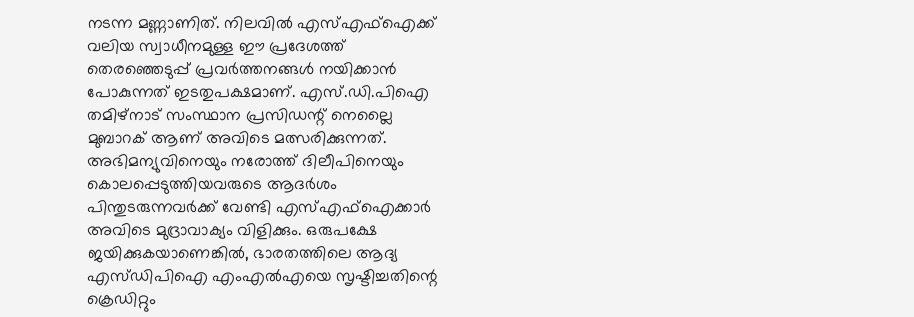നടന്ന മണ്ണാണിത്. നിലവില്‍ എസ്എഫ്‌ഐക്ക് വലിയ സ്വാധീനമുള്ള ഈ പ്രദേശത്ത് തെരഞ്ഞെടുപ്പ് പ്രവര്‍ത്തനങ്ങള്‍ നയിക്കാന്‍ പോകുന്നത് ഇടതുപക്ഷമാണ്. എസ്.ഡി.പിഐ തമിഴ്‌നാട് സംസ്ഥാന പ്രസിഡന്റ് നെല്ലൈ മുബാറക് ആണ് അവിടെ മത്സരിക്കുന്നത്. അഭിമന്യുവിനെയും നരോത്ത് ദിലീപിനെയും കൊലപ്പെടുത്തിയവരുടെ ആദര്‍ശം പിന്തുടരുന്നവര്‍ക്ക് വേണ്ടി എസ്എഫ്‌ഐക്കാര്‍ അവിടെ മുദ്രാവാക്യം വിളിക്കും. ഒരുപക്ഷേ ജയിക്കുകയാണെങ്കില്‍, ഭാരതത്തിലെ ആദ്യ എസ്ഡിപിഐ എംഎല്‍എയെ സൃഷ്ടിച്ചതിന്റെ ക്രെഡിറ്റും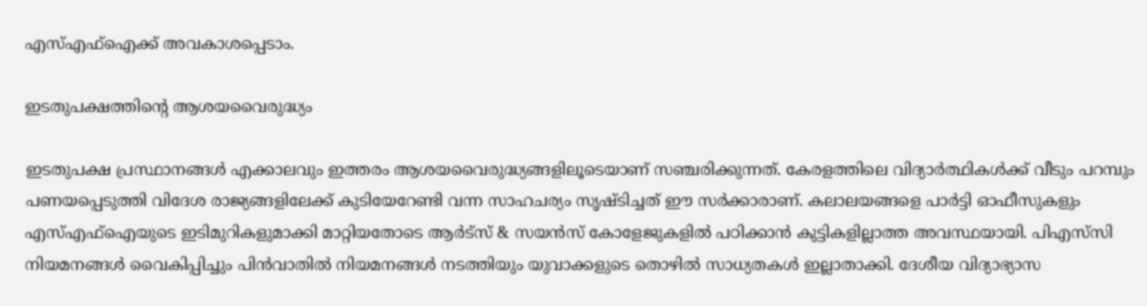എസ്എഫ്‌ഐക്ക് അവകാശപ്പെടാം.

ഇടതുപക്ഷത്തിന്റെ ആശയവൈരുദ്ധ്യം

ഇടതുപക്ഷ പ്രസ്ഥാനങ്ങള്‍ എക്കാലവും ഇത്തരം ആശയവൈരുദ്ധ്യങ്ങളിലൂടെയാണ് സഞ്ചരിക്കുന്നത്. കേരളത്തിലെ വിദ്യാര്‍ത്ഥികള്‍ക്ക് വീടും പറമ്പും പണയപ്പെടുത്തി വിദേശ രാജ്യങ്ങളിലേക്ക് കുടിയേറേണ്ടി വന്ന സാഹചര്യം സൃഷ്ടിച്ചത് ഈ സര്‍ക്കാരാണ്. കലാലയങ്ങളെ പാര്‍ട്ടി ഓഫീസുകളും എസ്എഫ്‌ഐയുടെ ഇടിമുറികളുമാക്കി മാറ്റിയതോടെ ആര്‍ട്സ് & സയന്‍സ് കോളേജുകളില്‍ പഠിക്കാന്‍ കുട്ടികളില്ലാത്ത അവസ്ഥയായി. പിഎസ്‌സി നിയമനങ്ങള്‍ വൈകിപ്പിച്ചും പിന്‍വാതില്‍ നിയമനങ്ങള്‍ നടത്തിയും യുവാക്കളുടെ തൊഴില്‍ സാധ്യതകള്‍ ഇല്ലാതാക്കി. ദേശീയ വിദ്യാഭ്യാസ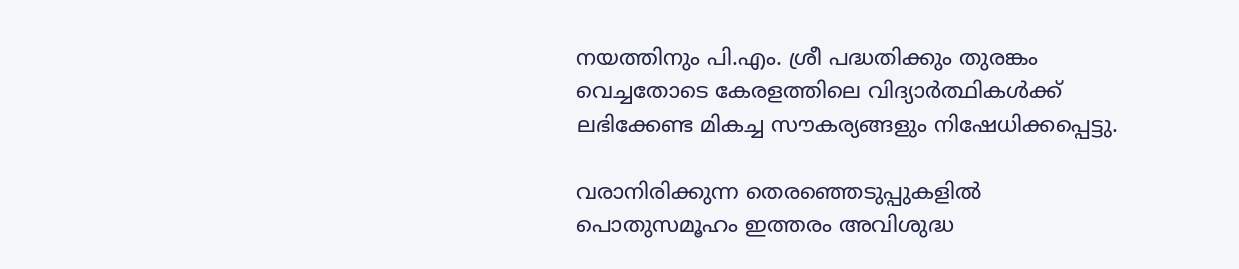നയത്തിനും പി.എം. ശ്രീ പദ്ധതിക്കും തുരങ്കം വെച്ചതോടെ കേരളത്തിലെ വിദ്യാര്‍ത്ഥികള്‍ക്ക് ലഭിക്കേണ്ട മികച്ച സൗകര്യങ്ങളും നിഷേധിക്കപ്പെട്ടു.

വരാനിരിക്കുന്ന തെരഞ്ഞെടുപ്പുകളില്‍ പൊതുസമൂഹം ഇത്തരം അവിശുദ്ധ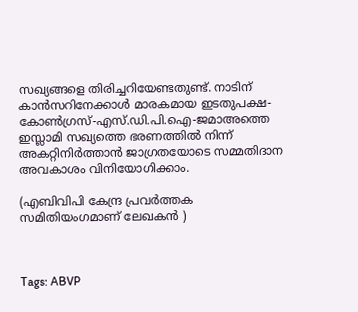സഖ്യങ്ങളെ തിരിച്ചറിയേണ്ടതുണ്ട്. നാടിന് കാന്‍സറിനേക്കാള്‍ മാരകമായ ഇടതുപക്ഷ-കോണ്‍ഗ്രസ്-എസ്.ഡി.പി.ഐ-ജമാഅത്തെ ഇസ്ലാമി സഖ്യത്തെ ഭരണത്തില്‍ നിന്ന് അകറ്റിനിര്‍ത്താന്‍ ജാഗ്രതയോടെ സമ്മതിദാന അവകാശം വിനിയോഗിക്കാം.

(എബിവിപി കേന്ദ്ര പ്രവര്‍ത്തക സമിതിയംഗമാണ് ലേഖകന്‍ )



Tags: ABVP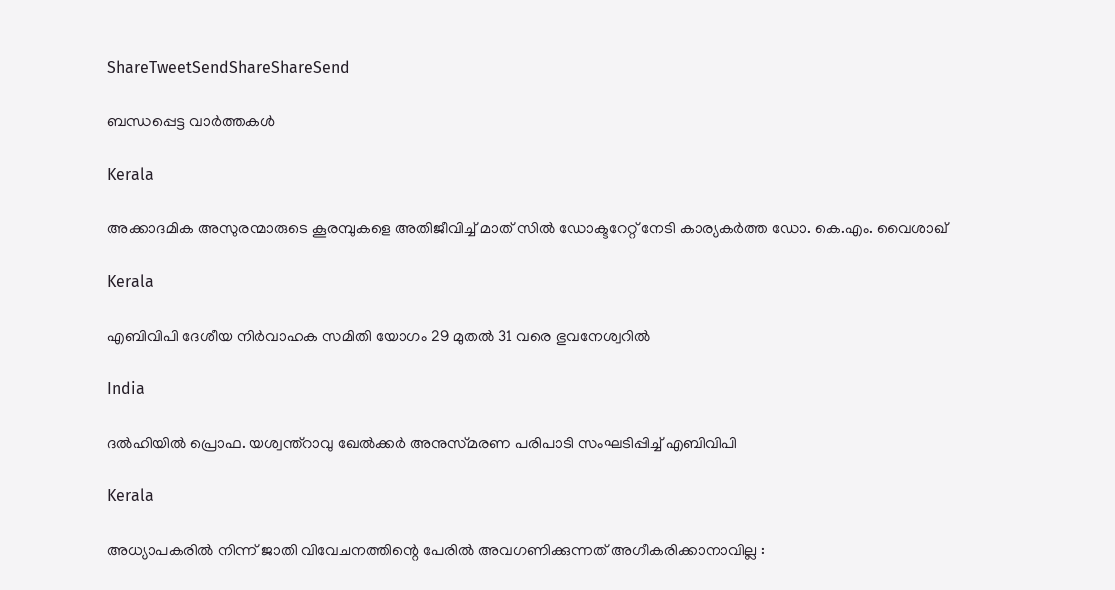ShareTweetSendShareShareSend

ബന്ധപ്പെട്ട വാര്‍ത്തകള്‍

Kerala

അക്കാദമിക അസുരന്മാരുടെ കൂരമ്പുകളെ അതിജീവിച്ച് മാത് സില്‍ ഡോക്ടറേറ്റ് നേടി കാര്യകര്‍ത്ത ഡോ. കെ.എം. വൈശാഖ്

Kerala

എബിവിപി ദേശീയ നിര്‍വാഹക സമിതി യോഗം 29 മുതല്‍ 31 വരെ ഭുവനേശ്വറില്‍

India

ദൽഹിയിൽ പ്രൊഫ. യശ്വന്ത്റാവു ഖേൽക്കർ അനുസ്‌മരണ പരിപാടി സംഘടിപ്പിച്ച് എബിവിപി

Kerala

അധ്യാപകരിൽ നിന്ന് ജാതി വിവേചനത്തിന്റെ പേരിൽ അവഗണിക്കുന്നത് അഗീകരിക്കാനാവില്ല :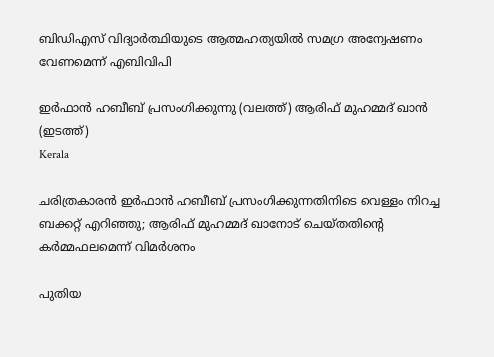ബിഡിഎസ് വിദ്യാർത്ഥിയുടെ ആത്മഹത്യയിൽ സമഗ്ര അന്വേഷണം വേണമെന്ന് എബിവിപി

ഇര്‍ഫാന്‍ ഹബീബ് പ്രസംഗിക്കുന്നു (വലത്ത്) ആരിഫ് മുഹമ്മദ് ഖാന്‍ (ഇടത്ത്)
Kerala

ചരിത്രകാരൻ ഇര്‍ഫാൻ ഹബീബ് പ്രസംഗിക്കുന്നതിനിടെ വെള്ളം നിറച്ച ബക്കറ്റ് എറിഞ്ഞു; ആരിഫ് മുഹമ്മദ് ഖാനോട് ചെയ്തതിന്റെ കര്‍മ്മഫലമെന്ന് വിമര്‍ശനം

പുതിയ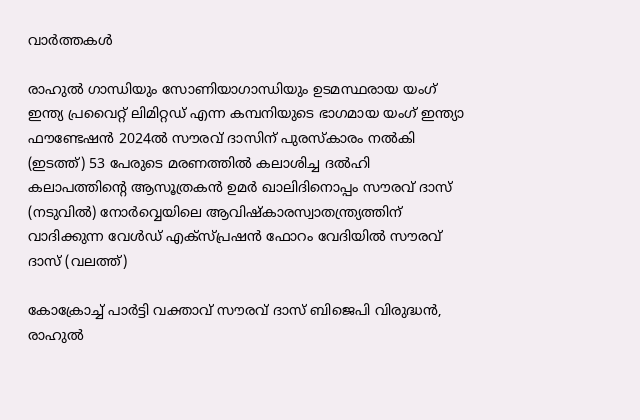വാര്‍ത്തകള്‍

രാഹുല്‍ ഗാന്ധിയും സോണിയാഗാന്ധിയും ഉടമസ്ഥരായ യംഗ് ഇന്ത്യ പ്രവൈറ്റ് ലിമിറ്റഡ് എന്ന കമ്പനിയുടെ ഭാഗമായ യംഗ് ഇന്ത്യാ ഫൗണ്ടേഷന്‍ 2024ല്‍ സൗരവ് ദാസിന് പുരസ്കാരം നല്‍കി (ഇടത്ത്) 53 പേരുടെ മരണത്തില്‍ കലാശിച്ച ദല്‍ഹി കലാപത്തിന്‍റെ ആസൂത്രകന്‍ ഉമര്‍ ഖാലിദിനൊപ്പം സൗരവ് ദാസ് (നടുവില്‍) നോര്‍വ്വെയിലെ ആവിഷ്കാരസ്വാതന്ത്ര്യത്തിന് വാദിക്കുന്ന വേള്‍ഡ് എക്സ്പ്രഷന്‍ ഫോറം വേദിയില്‍ സൗരവ് ദാസ് (വലത്ത്)

കോക്രോച്ച് പാര്‍ട്ടി വക്താവ് സൗരവ് ദാസ് ബിജെപി വിരുദ്ധന്‍, രാഹുല്‍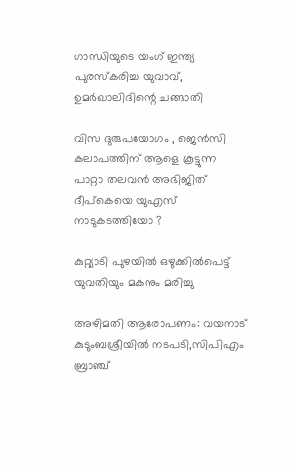ഗാന്ധിയുടെ യംഗ് ഇന്ത്യ പുരസ്കരിച്ച യുവാവ്, ഉമര്‍ഖാലിദിന്റെ ചങ്ങാതി

വിസ ദുരുപയോഗം , ജെൻസി കലാപത്തിന് ആളെ കൂട്ടുന്ന പാറ്റാ തലവൻ അഭിജിത് ദീപ്കെയെ യുഎസ് നാടുകടത്തിയോ ?

കുറ്റ്യാടി പുഴയില്‍ ഒഴുക്കില്‍പെട്ട് യുവതിയും മകനും മരിച്ചു

അഴിമതി ആരോപണം: വയനാട് കുടുംബശ്രീയില്‍ നടപടി,സിപിഎം ബ്രാഞ്ച്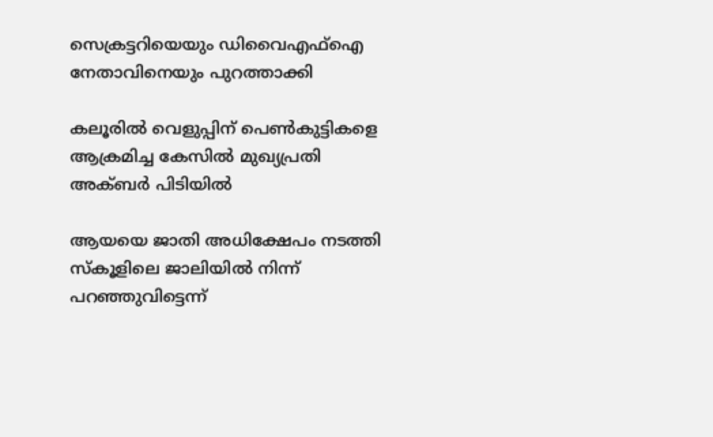സെക്രട്ടറിയെയും ഡിവൈഎഫ്‌ഐ നേതാവിനെയും പുറത്താക്കി

കലൂരില്‍ വെളുപ്പിന് പെണ്‍കുട്ടികളെ ആക്രമിച്ച കേസില്‍ മുഖ്യപ്രതി അക്ബര്‍ പിടിയില്‍

ആയയെ ജാതി അധിക്ഷേപം നടത്തി സ്‌കൂളിലെ ജാലിയില്‍ നിന്ന് പറഞ്ഞുവിട്ടെന്ന്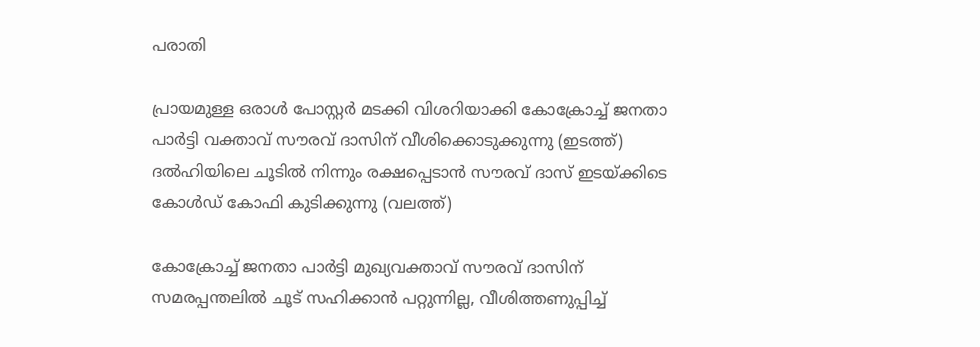പരാതി

പ്രായമുള്ള ഒരാള്‍ പോസ്റ്റര്‍ മടക്കി വിശറിയാക്കി കോക്രോച്ച് ജനതാ പാര്‍ട്ടി വക്താവ് സൗരവ് ദാസിന് വീശിക്കൊടുക്കുന്നു (ഇടത്ത്) ദല്‍ഹിയിലെ ചൂടില്‍ നിന്നും രക്ഷപ്പെടാന്‍ സൗരവ് ദാസ് ഇടയ്ക്കിടെ കോള്‍ഡ് കോഫി കുടിക്കുന്നു (വലത്ത്)

കോക്രോച്ച് ജനതാ പാര്‍ട്ടി മുഖ്യവക്താവ് സൗരവ് ദാസിന് സമരപ്പന്തലില്‍ ചൂട് സഹിക്കാന്‍ പറ്റുന്നില്ല, വീശിത്തണുപ്പിച്ച്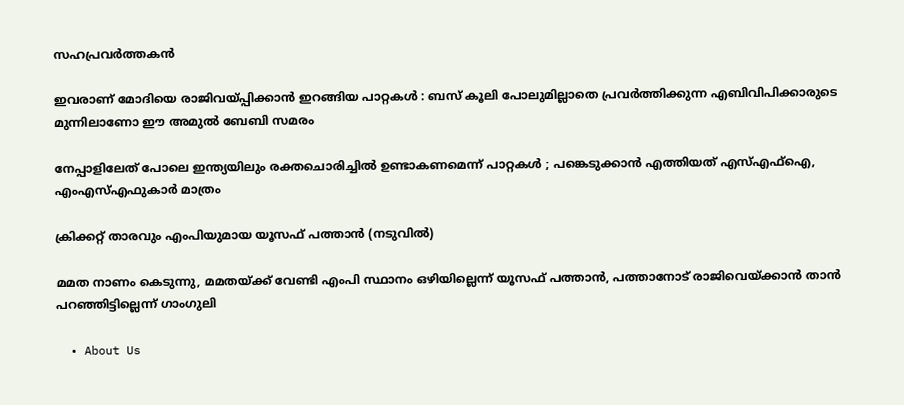സഹപ്രവര്‍ത്തകന്‍

ഇവരാണ് മോദിയെ രാജിവയ്‌പ്പിക്കാൻ ഇറങ്ങിയ പാറ്റകൾ : ബസ് കൂലി പോലുമില്ലാതെ പ്രവർത്തിക്കുന്ന എബിവിപിക്കാരുടെ മുന്നിലാണോ ഈ അമുൽ ബേബി സമരം

നേപ്പാളിലേത് പോലെ ഇന്ത്യയിലും രക്തചൊരിച്ചിൽ ഉണ്ടാകണമെന്ന് പാറ്റകൾ ; പങ്കെടുക്കാൻ എത്തിയത് എസ്എഫ്ഐ, എംഎസ്എഫുകാർ മാത്രം

ക്രിക്കറ്റ് താരവും എംപിയുമായ യൂസഫ് പത്താന്‍ (നടുവില്‍)

മമത നാണം കെടുന്നു, മമതയ്‌ക്ക് വേണ്ടി എംപി സ്ഥാനം ഒഴിയില്ലെന്ന് യൂസഫ് പത്താന്‍, പത്താനോട് രാജിവെയ്‌ക്കാന്‍ താന്‍ പറഞ്ഞിട്ടില്ലെന്ന് ഗാംഗുലി

  • About Us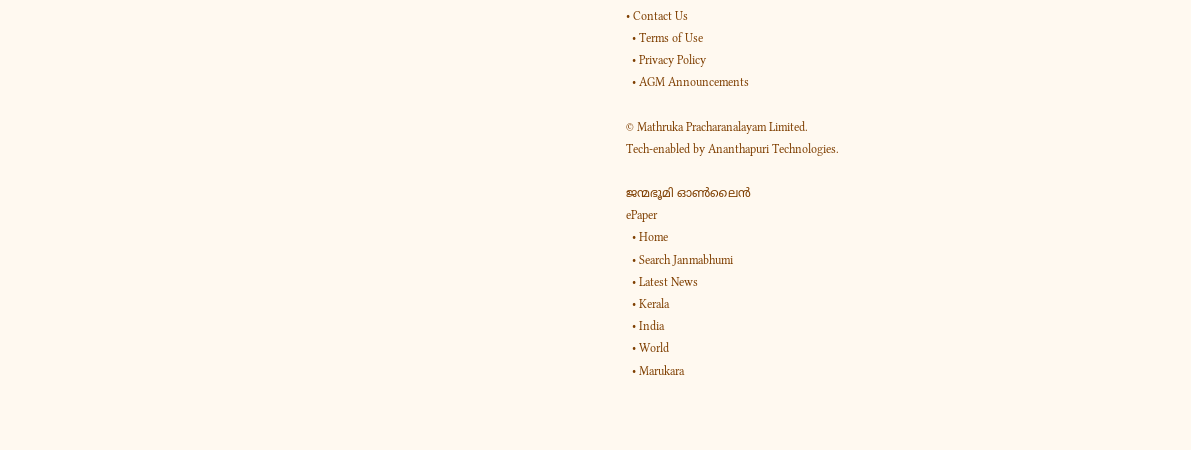• Contact Us
  • Terms of Use
  • Privacy Policy
  • AGM Announcements

© Mathruka Pracharanalayam Limited.
Tech-enabled by Ananthapuri Technologies.

ജന്മഭൂമി ഓണ്‍ലൈന്‍
ePaper
  • Home
  • Search Janmabhumi
  • Latest News
  • Kerala
  • India
  • World
  • Marukara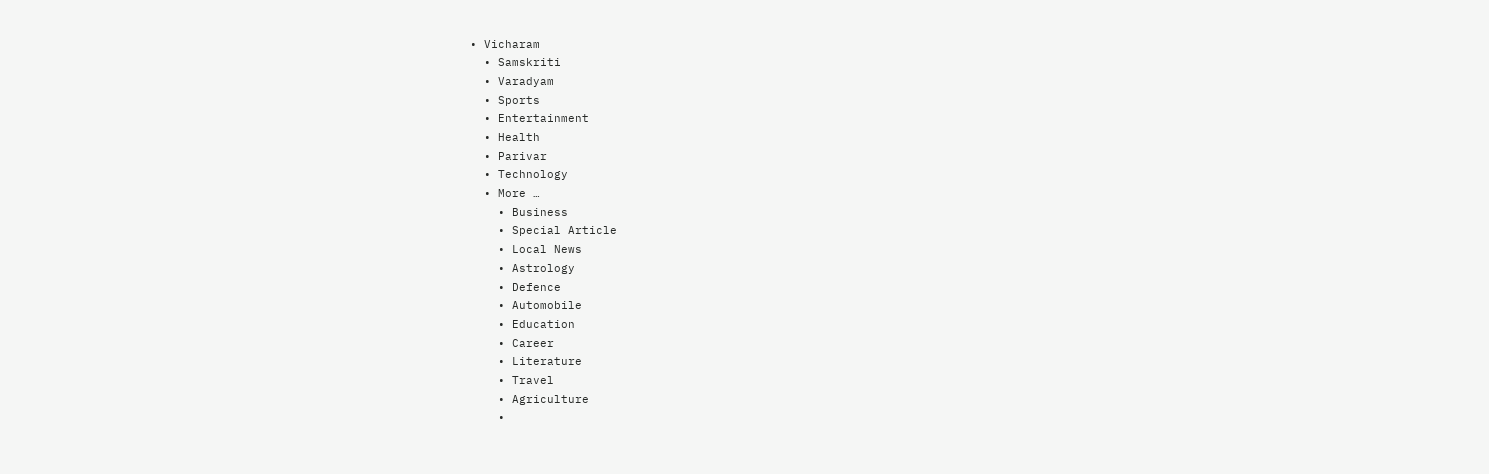• Vicharam
  • Samskriti
  • Varadyam
  • Sports
  • Entertainment
  • Health
  • Parivar
  • Technology
  • More …
    • Business
    • Special Article
    • Local News
    • Astrology
    • Defence
    • Automobile
    • Education
    • Career
    • Literature
    • Travel
    • Agriculture
    •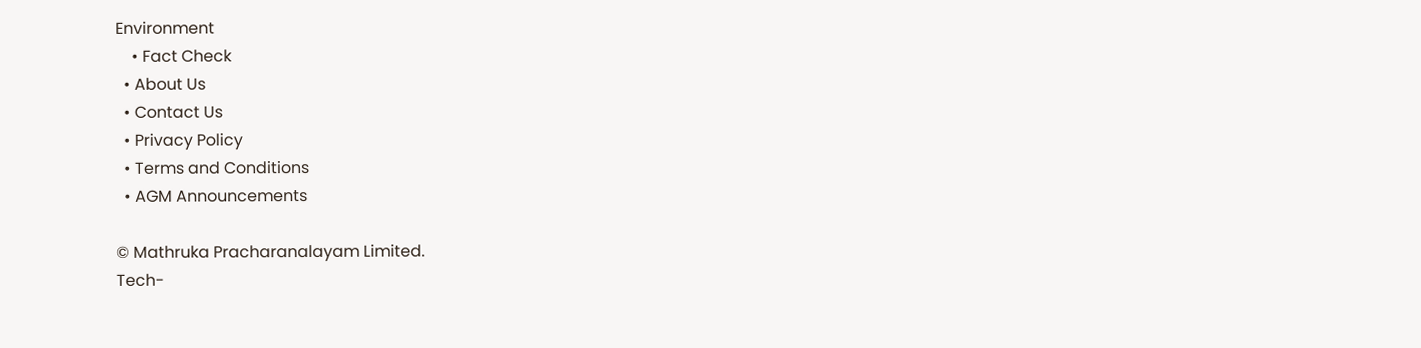Environment
    • Fact Check
  • About Us
  • Contact Us
  • Privacy Policy
  • Terms and Conditions
  • AGM Announcements

© Mathruka Pracharanalayam Limited.
Tech-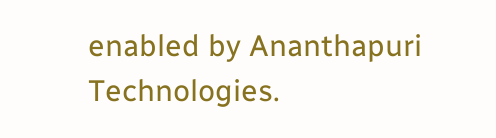enabled by Ananthapuri Technologies.